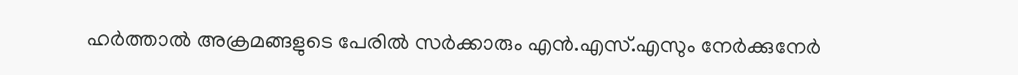ഹര്‍ത്താല്‍ അക്രമങ്ങളുടെ പേരില്‍ സര്‍ക്കാരും എന്‍.എസ്.എസും നേര്‍ക്കുനേര്‍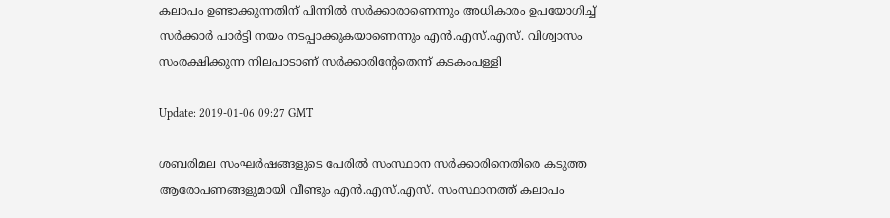കലാപം ഉണ്ടാക്കുന്നതിന് പിന്നില്‍ സര്‍ക്കാരാണെന്നും അധികാരം ഉപയോഗിച്ച് സര്‍ക്കാര്‍ പാര്‍ട്ടി നയം നടപ്പാക്കുകയാണെന്നും എന്‍.എസ്.എസ്. വിശ്വാസം സംരക്ഷിക്കുന്ന നിലപാടാണ് സര്‍ക്കാരിന്റേതെന്ന് കടകംപള്ളി

Update: 2019-01-06 09:27 GMT

ശബരിമല സംഘര്‍ഷങ്ങളുടെ പേരില്‍ സംസ്ഥാന സര്‍ക്കാരിനെതിരെ കടുത്ത ആരോപണങ്ങളുമായി വീണ്ടും എന്‍.എസ്.എസ്. സംസ്ഥാനത്ത് കലാപം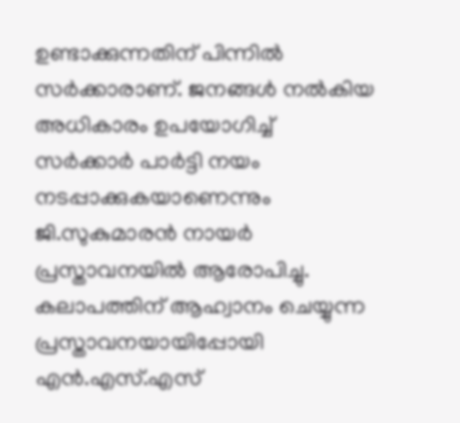ഉണ്ടാക്കുന്നതിന് പിന്നില്‍ സര്‍ക്കാരാണ്. ജനങ്ങള്‍ നല്‍കിയ അധികാരം ഉപയോഗിച്ച് സര്‍ക്കാര്‍ പാര്‍ട്ടി നയം നടപ്പാക്കുകയാണെന്നും ജി.സുകുമാരന്‍ നായര്‍ പ്രസ്താവനയില്‍ ആരോപിച്ചു. കലാപത്തിന് ആഹ്വാനം ചെയ്യുന്ന പ്രസ്താവനയായിപ്പോയി എന്‍.എസ്.എസ്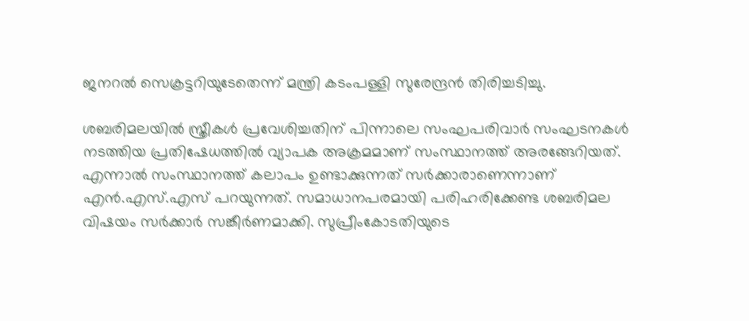ജനറല്‍ സെക്രട്ടറിയുടേതെന്ന് മന്ത്രി കടംപള്ളി സുരേന്ദ്രന്‍ തിരിച്ചടിച്ചു.

ശബരിമലയില്‍ സ്ത്രീകള്‍ പ്രവേശിച്ചതിന് പിന്നാലെ സംഘപരിവാര്‍ സംഘടനകള്‍ നടത്തിയ പ്രതിഷേധത്തില്‍ വ്യാപക അക്രമമാണ് സംസ്ഥാനത്ത് അരങ്ങേറിയത്. എന്നാല്‍ സംസ്ഥാനത്ത് കലാപം ഉണ്ടാക്കുന്നത് സര്‍ക്കാരാണെന്നാണ് എന്‍.എസ്.എസ് പറയുന്നത്. സമാധാനപരമായി പരിഹരിക്കേണ്ട ശബരിമല വിഷയം സര്‍ക്കാര്‍ സങ്കീര്‍ണമാക്കി. സുപ്രീംകോടതിയുടെ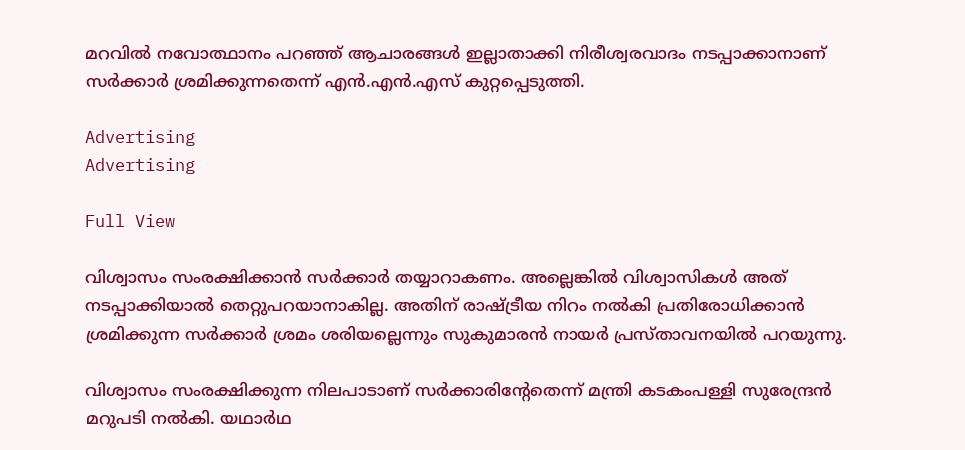മറവില്‍ നവോത്ഥാനം പറഞ്ഞ് ആചാരങ്ങള്‍ ഇല്ലാതാക്കി നിരീശ്വരവാദം നടപ്പാക്കാനാണ് സര്‍ക്കാര്‍ ശ്രമിക്കുന്നതെന്ന് എന്‍.എന്‍.എസ് കുറ്റപ്പെടുത്തി.

Advertising
Advertising

Full View

വിശ്വാസം സംരക്ഷിക്കാന്‍ സര്‍ക്കാര്‍ തയ്യാറാകണം. അല്ലെങ്കില്‍ വിശ്വാസികള്‍ അത് നടപ്പാക്കിയാല്‍ തെറ്റുപറയാനാകില്ല. അതിന് രാഷ്ട്രീയ നിറം നല്‍കി പ്രതിരോധിക്കാന്‍ ശ്രമിക്കുന്ന സര്‍ക്കാര്‍ ശ്രമം ശരിയല്ലെന്നും സുകുമാരന്‍ നായര്‍ പ്രസ്താവനയില്‍ പറയുന്നു.

വിശ്വാസം സംരക്ഷിക്കുന്ന നിലപാടാണ് സര്‍ക്കാരിന്റേതെന്ന് മന്ത്രി കടകംപള്ളി സുരേന്ദ്രന്‍ മറുപടി നല്‍കി. യഥാര്‍ഥ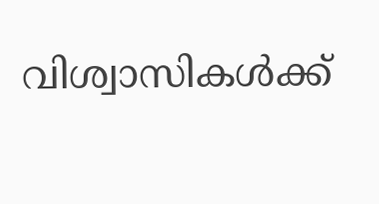വിശ്വാസികള്‍ക്ക്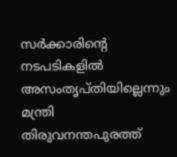സര്‍ക്കാരിന്റെ നടപടികളില്‍ അസംതൃപ്തിയില്ലെന്നും മന്ത്രി തിരുവനന്തപുരത്ത്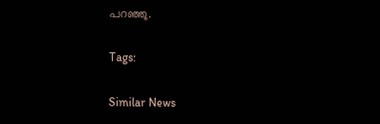പറഞ്ഞു.

Tags:

Similar News